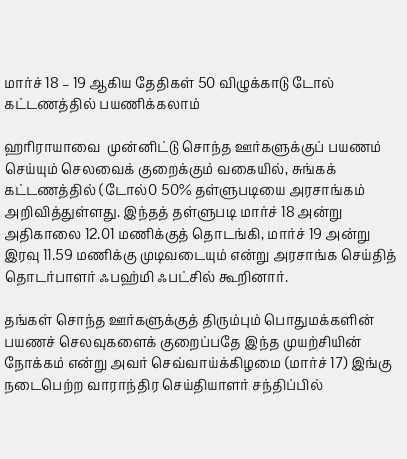மார்ச் 18 – 19 ஆகிய தேதிகள் 50 விழுக்காடு டோல் கட்டணத்தில் பயணிக்கலாம்

ஹரிராயாவை  முன்னிட்டு சொந்த ஊர்களுக்குப் பயணம் செய்யும் செலவைக் குறைக்கும் வகையில், சுங்கக் கட்டணத்தில் (டோல்0 50% தள்ளுபடியை அரசாங்கம் அறிவித்துள்ளது. இந்தத் தள்ளுபடி மார்ச் 18 அன்று அதிகாலை 12.01 மணிக்குத் தொடங்கி, மார்ச் 19 அன்று இரவு 11.59 மணிக்கு முடிவடையும் என்று அரசாங்க செய்தித் தொடர்பாளர் ஃபஹ்மி ஃபட்சில் கூறினார்.

தங்கள் சொந்த ஊர்களுக்குத் திரும்பும் பொதுமக்களின் பயணச் செலவுகளைக் குறைப்பதே இந்த முயற்சியின் நோக்கம் என்று அவர் செவ்வாய்க்கிழமை (மார்ச் 17) இங்கு நடைபெற்ற வாராந்திர செய்தியாளர் சந்திப்பில்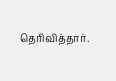தெரிவித்தார்.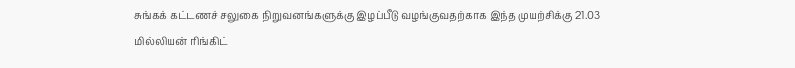சுங்கக் கட்டணச் சலுகை நிறுவனங்களுக்கு இழப்பீடு வழங்குவதற்காக இந்த முயற்சிக்கு 21.03 மில்லியன் ரிங்கிட்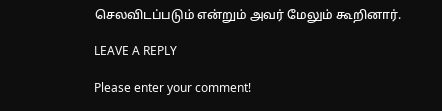செலவிடப்படும் என்றும் அவர் மேலும் கூறினார்.

LEAVE A REPLY

Please enter your comment!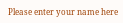Please enter your name here